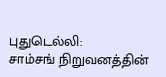புதுடெல்லி:
சாம்சங் நிறுவனத்தின்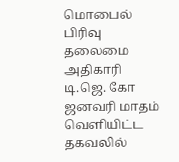மொபைல் பிரிவு தலைமை அதிகாரி டி.ஜெ. கோ ஜனவரி மாதம் வெளியிட்ட தகவலில்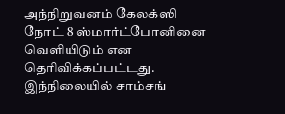அந்நிறுவனம் கேலக்ஸி நோட் 8 ஸ்மார்ட்போனினை வெளியிடும் என தெரிவிக்கப்பட்டது. இந்நிலையில் சாம்சங்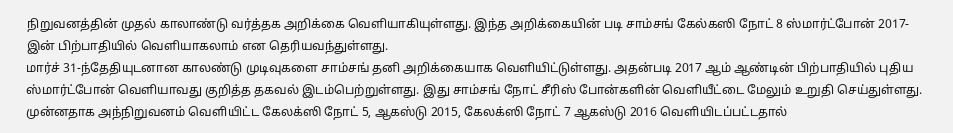நிறுவனத்தின் முதல் காலாண்டு வர்த்தக அறிக்கை வெளியாகியுள்ளது. இந்த அறிக்கையின் படி சாம்சங் கேல்கஸி நோட் 8 ஸ்மார்ட்போன் 2017-இன் பிற்பாதியில் வெளியாகலாம் என தெரியவந்துள்ளது.
மார்ச் 31-ந்தேதியுடனான காலண்டு முடிவுகளை சாம்சங் தனி அறிக்கையாக வெளியிட்டுள்ளது. அதன்படி 2017 ஆம் ஆண்டின் பிற்பாதியில் புதிய ஸ்மார்ட்போன் வெளியாவது குறித்த தகவல் இடம்பெற்றுள்ளது. இது சாம்சங் நோட் சீரிஸ் போன்களின் வெளியீட்டை மேலும் உறுதி செய்துள்ளது.
முன்னதாக அந்நிறுவனம் வெளியிட்ட கேலக்ஸி நோட் 5, ஆகஸ்டு 2015, கேலக்ஸி நோட் 7 ஆகஸ்டு 2016 வெளியிடப்பட்டதால்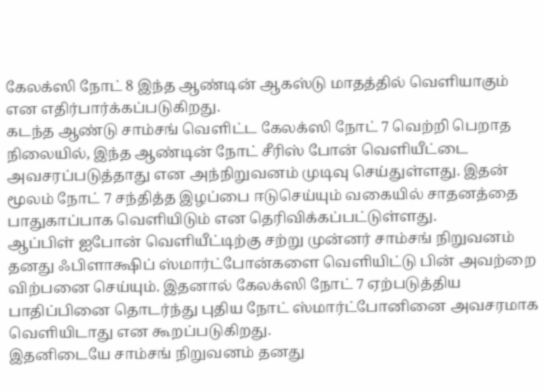கேலக்ஸி நோட் 8 இந்த ஆண்டின் ஆகஸ்டு மாதத்தில் வெளியாகும் என எதிர்பார்க்கப்படுகிறது.
கடந்த ஆண்டு சாம்சங் வெளிட்ட கேலக்ஸி நோட் 7 வெற்றி பெறாத நிலையில், இந்த ஆண்டின் நோட் சீரிஸ் போன் வெளியீட்டை அவசரப்படுத்தாது என அந்நிறுவனம் முடிவு செய்துள்ளது. இதன் மூலம் நோட் 7 சந்தித்த இழப்பை ஈடுசெய்யும் வகையில் சாதனத்தை பாதுகாப்பாக வெளியிடும் என தெரிவிக்கப்பட்டுள்ளது.
ஆப்பிள் ஐபோன் வெளியீட்டிற்கு சற்று முன்னர் சாம்சங் நிறுவனம் தனது ஃபிளாக்ஷிப் ஸ்மார்ட்போன்களை வெளியிட்டு பின் அவற்றை விற்பனை செய்யும். இதனால் கேலக்ஸி நோட் 7 ஏற்படுத்திய பாதிப்பினை தொடர்ந்து புதிய நோட் ஸ்மார்ட்போனினை அவசரமாக வெளியிடாது என கூறப்படுகிறது.
இதனிடையே சாம்சங் நிறுவனம் தனது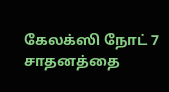கேலக்ஸி நோட் 7 சாதனத்தை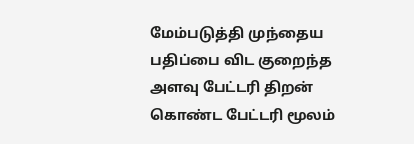மேம்படுத்தி முந்தைய பதிப்பை விட குறைந்த அளவு பேட்டரி திறன் கொண்ட பேட்டரி மூலம்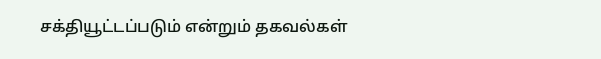சக்தியூட்டப்படும் என்றும் தகவல்கள்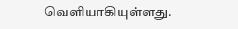வெளியாகியுள்ளது.